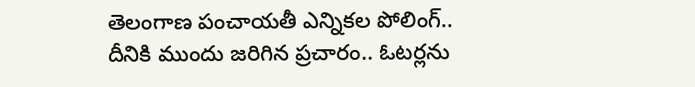తెలంగాణ పంచాయతీ ఎన్నికల పోలింగ్.. దీనికి ముందు జరిగిన ప్రచారం.. ఓటర్లను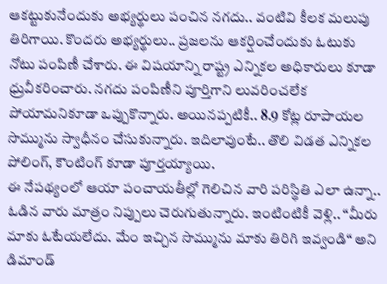ఆకట్టుకునేందుకు అభ్యర్థులు పంచిన నగదు.. వంటివి కీలక మలుపు తిరిగాయి. కొందరు అభ్యర్థులు.. ప్రజలను ఆకర్షించేందుకు ఓటుకు నోటు పంపిణీ చేశారు. ఈ విషయాన్ని రాష్ట్ర ఎన్నికల అధికారులు కూడా ధ్రువీకరించారు. నగదు పంపిణీని పూర్తిగాని లువరించలేక పోయామనికూడా ఒప్పుకొన్నారు. అయినప్పటికీ.. 8.9 కోట్ల రూపాయల సొమ్మును స్వాధీనం చేసుకున్నారు. ఇదిలావుంటే.. తొలి విడత ఎన్నికల పోలింగ్, కౌంటింగ్ కూడా పూర్తయ్యాయి.
ఈ నేపథ్యంలో ఆయా పంచాయతీల్లో గెలిచిన వారి పరిస్థితి ఎలా ఉన్నా.. ఓడిన వారు మాత్రం నిప్పులు చెరుగుతున్నారు. ఇంటింటికీ వెళ్లి.. “మీరు మాకు ఓటేయలేదు. మేం ఇచ్చిన సొమ్మును మాకు తిరిగి ఇవ్వండి“ అని డిమాండ్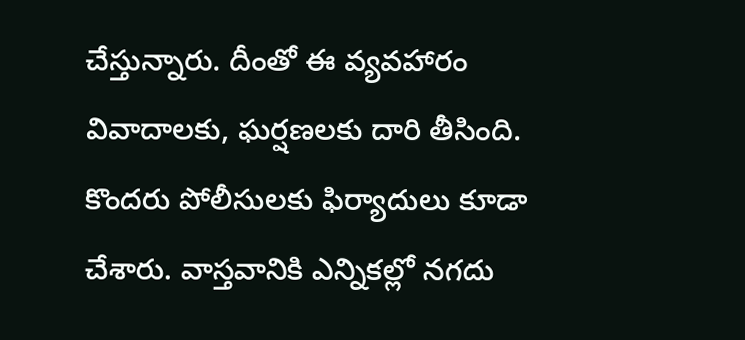చేస్తున్నారు. దీంతో ఈ వ్యవహారం వివాదాలకు, ఘర్షణలకు దారి తీసింది. కొందరు పోలీసులకు ఫిర్యాదులు కూడా చేశారు. వాస్తవానికి ఎన్నికల్లో నగదు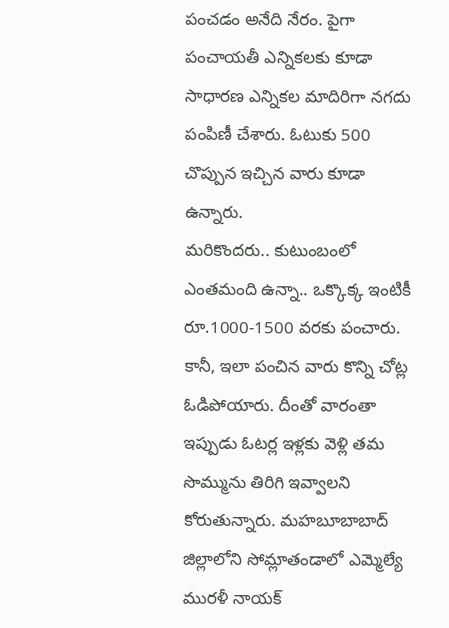పంచడం అనేది నేరం. పైగా పంచాయతీ ఎన్నికలకు కూడా సాధారణ ఎన్నికల మాదిరిగా నగదు పంపిణీ చేశారు. ఓటుకు 500 చొప్పున ఇచ్చిన వారు కూడా ఉన్నారు.
మరికొందరు.. కుటుంబంలో ఎంతమంది ఉన్నా.. ఒక్కొక్క ఇంటికీ రూ.1000-1500 వరకు పంచారు. కానీ, ఇలా పంచిన వారు కొన్ని చోట్ల ఓడిపోయారు. దీంతో వారంతా ఇప్పుడు ఓటర్ల ఇళ్లకు వెళ్లి తమ సొమ్మును తిరిగి ఇవ్వాలని కోరుతున్నారు. మహబూబాబాద్ జిల్లాలోని సోమ్లాతండాలో ఎమ్మెల్యే మురళీ నాయక్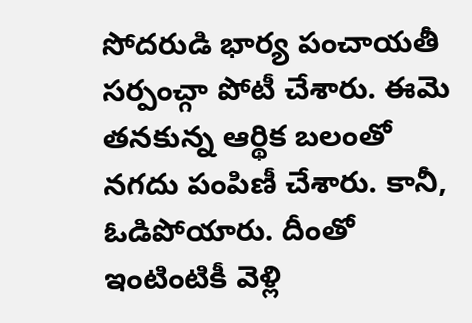సోదరుడి భార్య పంచాయతీ సర్పంచ్గా పోటీ చేశారు. ఈమె తనకున్న ఆర్థిక బలంతో నగదు పంపిణీ చేశారు. కానీ, ఓడిపోయారు. దీంతో ఇంటింటికీ వెళ్లి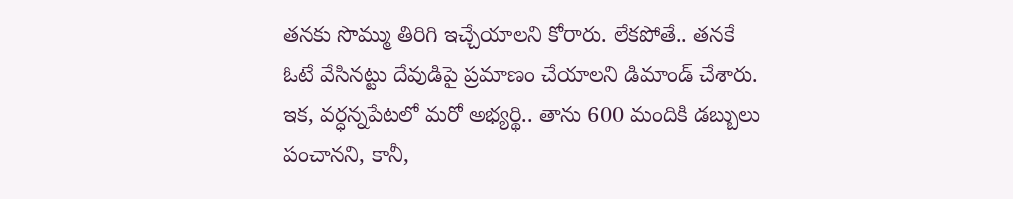తనకు సొమ్ము తిరిగి ఇచ్చేయాలని కోరారు. లేకపోతే.. తనకే ఓటే వేసినట్టు దేవుడిపై ప్రమాణం చేయాలని డిమాండ్ చేశారు.
ఇక, వర్ధన్నపేటలో మరో అభ్యర్థి.. తాను 600 మందికి డబ్బులు పంచానని, కానీ,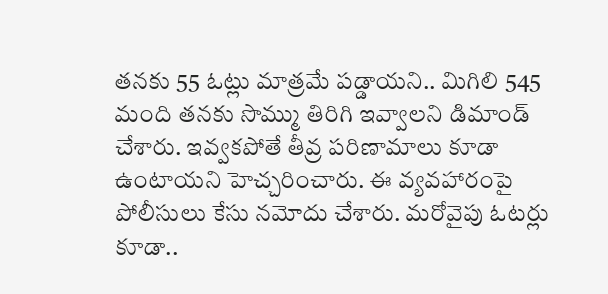తనకు 55 ఓట్లు మాత్రమే పడ్డాయని.. మిగిలి 545 మంది తనకు సొమ్ము తిరిగి ఇవ్వాలని డిమాండ్ చేశారు. ఇవ్వకపోతే తీవ్ర పరిణామాలు కూడా ఉంటాయని హెచ్చరించారు. ఈ వ్యవహారంపై పోలీసులు కేసు నమోదు చేశారు. మరోవైపు ఓటర్లు కూడా..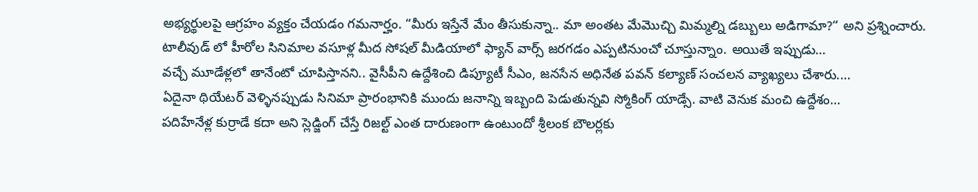అభ్యర్థులపై ఆగ్రహం వ్యక్తం చేయడం గమనార్హం. “మీరు ఇస్తేనే మేం తీసుకున్నా.. మా అంతట మేమొచ్చి మిమ్మల్ని డబ్బులు అడిగామా?“ అని ప్రశ్నించారు.
టాలీవుడ్ లో హీరోల సినిమాల వసూళ్ల మీద సోషల్ మీడియాలో ఫ్యాన్ వార్స్ జరగడం ఎప్పటినుంచో చూస్తున్నాం. అయితే ఇప్పుడు…
వచ్చే మూడేళ్లలో తానేంటో చూపిస్తానని.. వైసీపీని ఉద్దేశించి డిప్యూటీ సీఎం, జనసేన అధినేత పవన్ కల్యాణ్ సంచలన వ్యాఖ్యలు చేశారు.…
ఏదైనా థియేటర్ వెళ్ళినప్పుడు సినిమా ప్రారంభానికి ముందు జనాన్ని ఇబ్బంది పెడుతున్నవి స్మోకింగ్ యాడ్సే. వాటి వెనుక మంచి ఉద్దేశం…
పదిహేనేళ్ల కుర్రాడే కదా అని స్లెడ్జింగ్ చేస్తే రిజల్ట్ ఎంత దారుణంగా ఉంటుందో శ్రీలంక బౌలర్లకు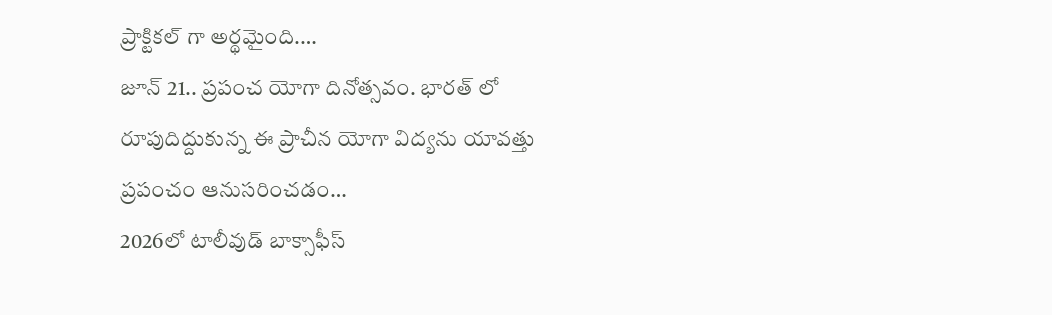ప్రాక్టికల్ గా అర్థమైంది.…
జూన్ 21.. ప్రపంచ యోగా దినోత్సవం. భారత్ లో రూపుదిద్దుకున్న ఈ ప్రాచీన యోగా విద్యను యావత్తు ప్రపంచం ఆనుసరించడం…
2026లో టాలీవుడ్ బాక్సాఫీస్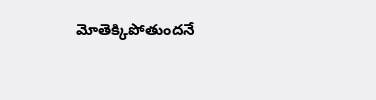మోతెక్కిపోతుందనే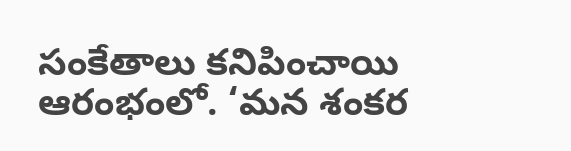సంకేతాలు కనిపించాయి ఆరంభంలో. ‘మన శంకర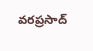వరప్రసాద్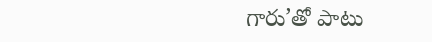గారు’తో పాటు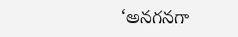‘అనగనగా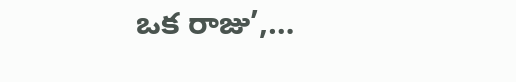ఒక రాజు’,…